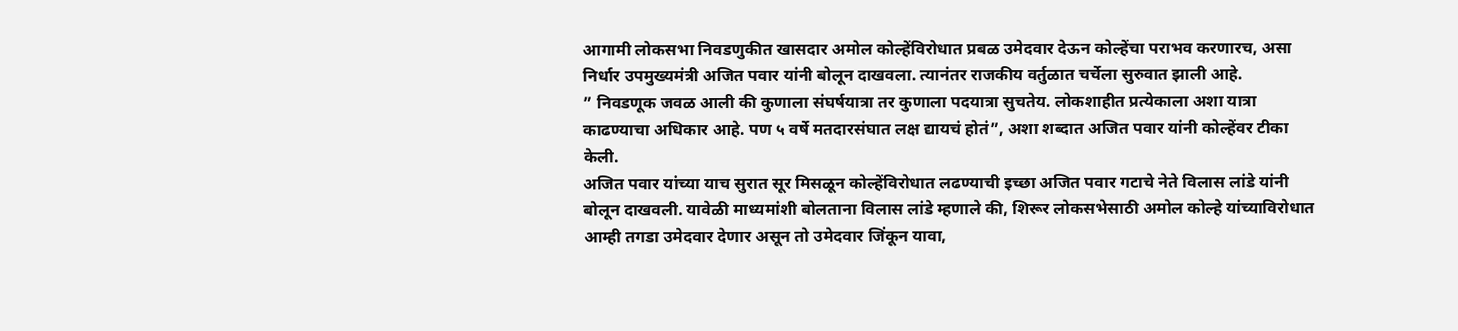आगामी लोकसभा निवडणुकीत खासदार अमोल कोल्हेंविरोधात प्रबळ उमेदवार देऊन कोल्हेंचा पराभव करणारच, असा निर्धार उपमुख्यमंत्री अजित पवार यांनी बोलून दाखवला. त्यानंतर राजकीय वर्तुळात चर्चेला सुरुवात झाली आहे.
” निवडणूक जवळ आली की कुणाला संघर्षयात्रा तर कुणाला पदयात्रा सुचतेय. लोकशाहीत प्रत्येकाला अशा यात्रा काढण्याचा अधिकार आहे. पण ५ वर्षे मतदारसंघात लक्ष द्यायचं होतं”, अशा शब्दात अजित पवार यांनी कोल्हेंवर टीका केली.
अजित पवार यांच्या याच सुरात सूर मिसळून कोल्हेंविरोधात लढण्याची इच्छा अजित पवार गटाचे नेते विलास लांडे यांनी बोलून दाखवली. यावेळी माध्यमांशी बोलताना विलास लांडे म्हणाले की, शिरूर लोकसभेसाठी अमोल कोल्हे यांच्याविरोधात आम्ही तगडा उमेदवार देणार असून तो उमेदवार जिंकून यावा,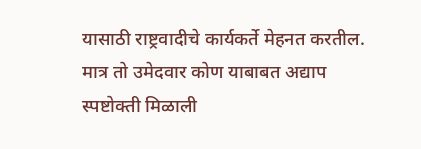यासाठी राष्ट्रवादीचे कार्यकर्ते मेहनत करतील. मात्र तो उमेदवार कोण याबाबत अद्याप स्पष्टोक्ती मिळाली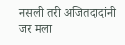नसली तरी अजितदादांनी जर मला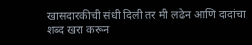खासदारकीची संधी दिली तर मी लढेन आणि दादांचा शब्द खरा करून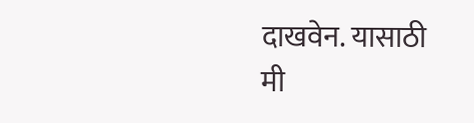दाखवेन. यासाठी मी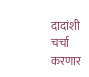दादांशी चर्चा करणार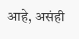आहे, असंही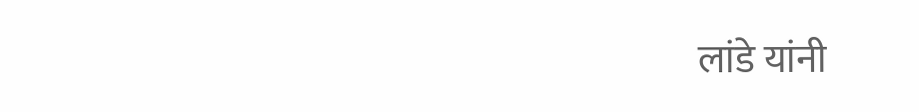लांडे यांनी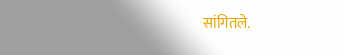सांगितले.